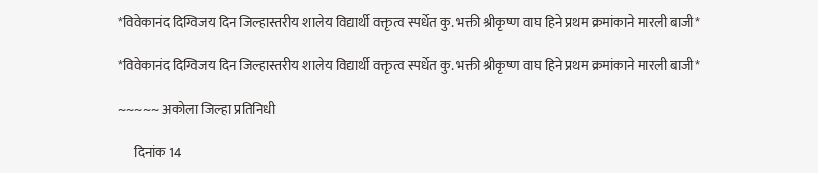*विवेकानंद दिग्विजय दिन जिल्हास्तरीय शालेय विद्यार्थी वक्तृत्व स्पर्धेत कु. भक्ती श्रीकृष्ण वाघ हिने प्रथम क्रमांकाने मारली बाजी*

*विवेकानंद दिग्विजय दिन जिल्हास्तरीय शालेय विद्यार्थी वक्तृत्व स्पर्धेत कु. भक्ती श्रीकृष्ण वाघ हिने प्रथम क्रमांकाने मारली बाजी*

~~~~~ अकोला जिल्हा प्रतिनिधी

      दिनांक 14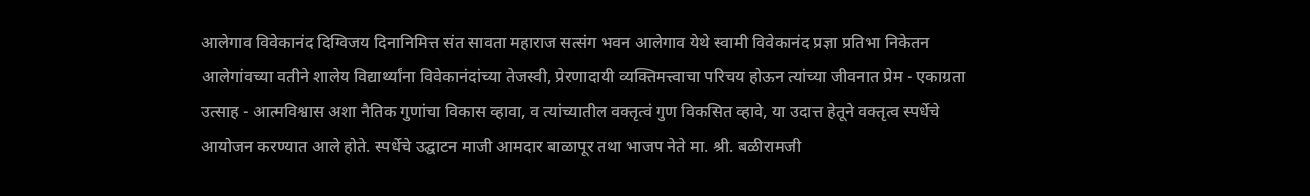आलेगाव विवेकानंद दिग्विजय दिनानिमित्त संत सावता महाराज सत्संग भवन आलेगाव येथे स्वामी विवेकानंद प्रज्ञा प्रतिभा निकेतन आलेगांवच्या वतीने शालेय विद्यार्थ्यांना विवेकानंदांच्या तेजस्वी, प्रेरणादायी व्यक्तिमत्त्वाचा परिचय होऊन त्यांच्या जीवनात प्रेम - एकाग्रता उत्साह - आत्मविश्वास अशा नैतिक गुणांचा विकास व्हावा, व त्यांच्यातील वक्तृत्वं गुण विकसित व्हावे, या उदात्त हेतूने वक्तृत्व स्पर्धेचे आयोजन करण्यात आले होते. स्पर्धेचे उद्घाटन माजी आमदार बाळापूर तथा भाजप नेते मा. श्री. बळीरामजी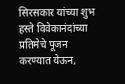सिरसकार यांच्या शुभ हस्ते विवेकानंदांच्या प्रतिमेचे पूजन करण्यात येऊन,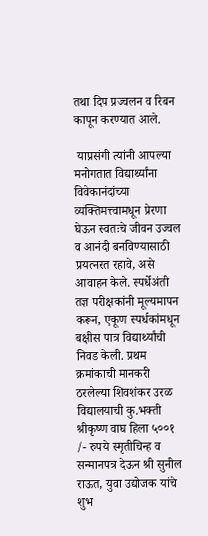तथा दिप प्रज्वलन व रिबन कापून करण्यात आले.

 याप्रसंगी त्यांनी आपल्या मनोगतात विद्यार्थ्यांना विवेकानंदांच्या व्यक्तिमत्त्वामधून प्रेरणा घेऊन स्वतःचे जीवन उज्वल व आनंदी बनविण्यासाठी प्रयत्नरत रहावे, असे आवाहन केले. स्पर्धेअंती तज्ञ परीक्षकांनी मूल्यमापन करून, एकूण स्पर्धकांमधून बक्षीस पात्र विद्यार्थ्यांची निवड केली. प्रथम क्रमांकाची मानकरी ठरलेल्या शिवशंकर उरळ विद्यालयाची कु.भक्ती श्रीकृष्ण वाघ हिला ५००१ /- रुपये स्मृतीचिन्ह व सन्मानपत्र देऊन श्री सुनील राऊत, युवा उद्योजक यांचे शुभ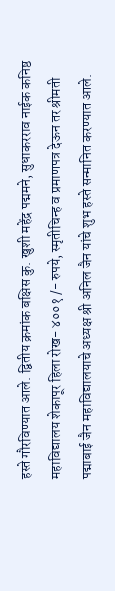हस्ते गौरविण्यात आले. द्वितीय क्रमांक बक्षिस कु. खुशी महेंद्र पद्ममने, सुधाकरराव नाईक कनिष्ठ महाविद्यालय शेकापूर हिला रोख- ४००१ /- रुपये, स्मृतीचिन्ह व प्रमाणपत्र देऊन तर श्रीमती पद्माबाई जैन महाविद्यालयाचे अध्यक्ष श्री अनिल जैन यांचे शुभ हस्ते सन्मानित करण्यात आले.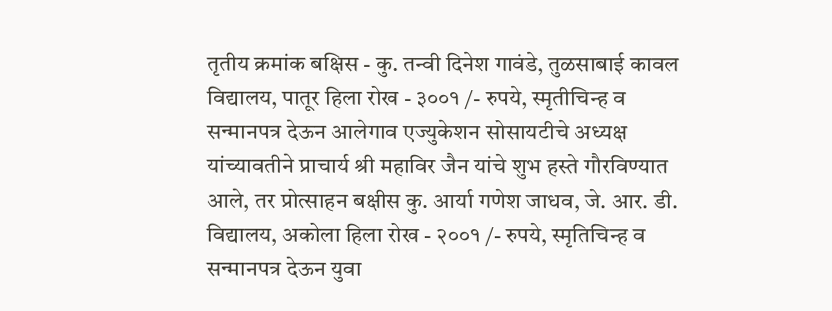तृतीय क्रमांक बक्षिस - कु. तन्वी दिनेश गावंडे, तुळसाबाई कावल विद्यालय, पातूर हिला रोख - ३००१ /- रुपये, स्मृतीचिन्ह व सन्मानपत्र देऊन आलेगाव एज्युकेशन सोसायटीचे अध्यक्ष यांच्यावतीने प्राचार्य श्री महाविर जैन यांचे शुभ हस्ते गौरविण्यात आले, तर प्रोत्साहन बक्षीस कु. आर्या गणेश जाधव, जे. आर. डी. विद्यालय, अकोला हिला रोख - २००१ /- रुपये, स्मृतिचिन्ह व सन्मानपत्र देऊन युवा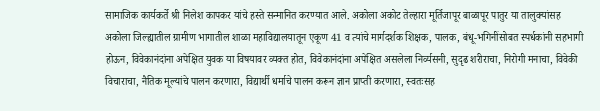सामाजिक कार्यकर्ते श्री निलेश कापकर यांचे हस्ते सन्मानित करण्यात आले. अकोला अकोट तेल्हारा मूर्तिजापूर बाळापूर पातुर या तालुक्यांसह अकोला जिल्ह्यातील ग्रामीण भागातील शाळा महाविद्यालयातून एकूण 41 व त्यांचे मार्गदर्शक शिक्षक, पालक, बंधू-भगिनींसोबत स्पर्धकांनी सहभागी होऊन, विवेकानंदांना अपेक्षित युवक या विषयावर व्यक्त होत, विवेकानंदांना अपेक्षित असलेला निर्व्यसनी, सुदृढ शरीराचा, निरोगी मनाचा, विवेकी विचाराचा, नैतिक मूल्यांचे पालन करणारा, विद्यार्थी धर्माचे पालन करून ज्ञान प्राप्ती करणारा, स्वतःसह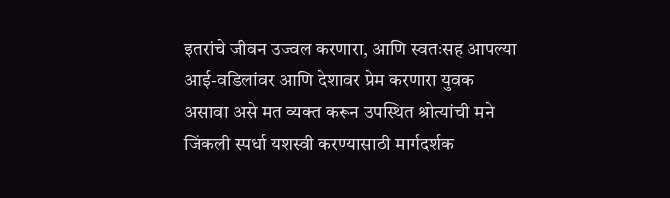इतरांचे जीवन उज्वल करणारा, आणि स्वतःसह आपल्या आई-वडिलांवर आणि देशावर प्रेम करणारा युवक असावा असे मत व्यक्त करून उपस्थित श्रोत्यांची मने जिंकली स्पर्धा यशस्वी करण्यासाठी मार्गदर्शक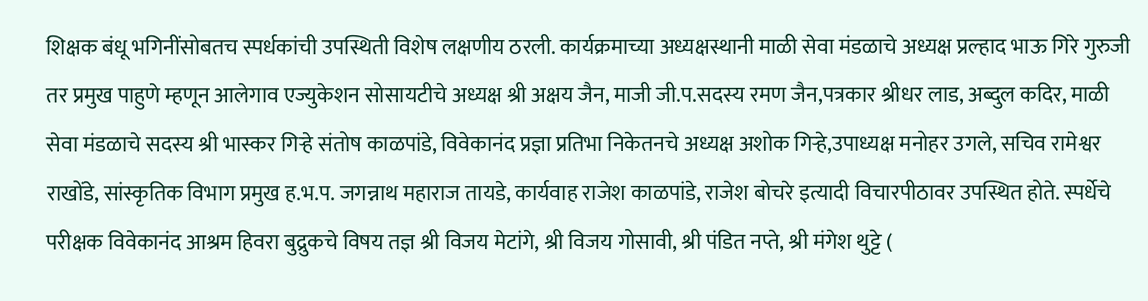शिक्षक बंधू भगिनींसोबतच स्पर्धकांची उपस्थिती विशेष लक्षणीय ठरली. कार्यक्रमाच्या अध्यक्षस्थानी माळी सेवा मंडळाचे अध्यक्ष प्रल्हाद भाऊ गिरे गुरुजी तर प्रमुख पाहुणे म्हणून आलेगाव एज्युकेशन सोसायटीचे अध्यक्ष श्री अक्षय जैन, माजी जी.प.सदस्य रमण जैन,पत्रकार श्रीधर लाड, अब्दुल कदिर, माळी सेवा मंडळाचे सदस्य श्री भास्कर गिऱ्हे संतोष काळपांडे, विवेकानंद प्रज्ञा प्रतिभा निकेतनचे अध्यक्ष अशोक गिऱ्हे,उपाध्यक्ष मनोहर उगले, सचिव रामेश्वर राखोंडे, सांस्कृतिक विभाग प्रमुख ह.भ.प. जगन्नाथ महाराज तायडे, कार्यवाह राजेश काळपांडे, राजेश बोचरे इत्यादी विचारपीठावर उपस्थित होते. स्पर्धेचे परीक्षक विवेकानंद आश्रम हिवरा बुद्रुकचे विषय तज्ञ श्री विजय मेटांगे, श्री विजय गोसावी, श्री पंडित नप्ते, श्री मंगेश थुट्टे (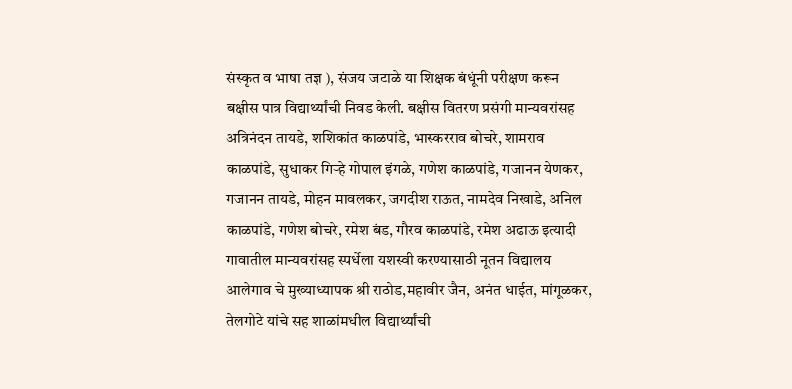संस्कृत व भाषा तज्ञ ), संजय जटाळे या शिक्षक बंधूंनी परीक्षण करून बक्षीस पात्र विद्यार्थ्यांची निवड केली. बक्षीस वितरण प्रसंगी मान्यवरांसह अत्रिनंदन तायडे, शशिकांत काळपांडे, भास्करराव बोचरे, शामराव काळपांडे, सुधाकर गिऱ्हे गोपाल इंगळे, गणेश काळपांडे, गजानन येणकर, गजानन तायडे, मोहन मावलकर, जगदीश राऊत, नामदेव निखाडे, अनिल काळपांडे, गणेश बोचरे, रमेश बंड, गौरव काळपांडे, रमेश अढाऊ इत्यादी गावातील मान्यवरांसह स्पर्धेला यशस्वी करण्यासाठी नूतन विद्यालय आलेगाव चे मुख्याध्यापक श्री राठोड,महावीर जैन, अनंत धाईत, मांगूळकर, तेलगोटे यांचे सह शाळांमधील विद्यार्थ्यांची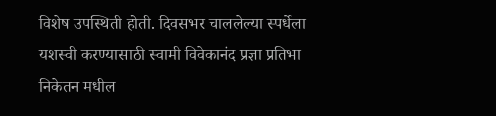विशेष उपस्थिती होती. दिवसभर चाललेल्या स्पर्धेला यशस्वी करण्यासाठी स्वामी विवेकानंद प्रज्ञा प्रतिभा निकेतन मधील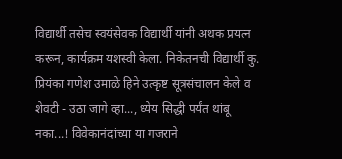विद्यार्थी तसेच स्वयंसेवक विद्यार्थी यांनी अथक प्रयत्न करून, कार्यक्रम यशस्वी केला. निकेतनची विद्यार्थी कु. प्रियंका गणेश उमाळे हिने उत्कृष्ट सूत्रसंचालन केले व शेवटी - उठा जागे व्हा..., ध्येय सिद्धी पर्यंत थांबू नका...! विवेकानंदांच्या या गजराने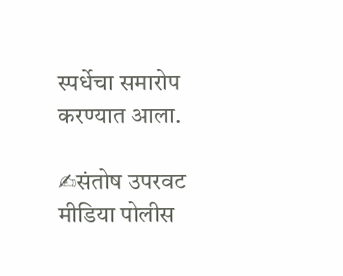स्पर्धेचा समारोप करण्यात आला.

✍संतोष उपरवट
मीडिया पोलीस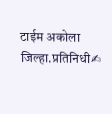टाईम अकोला जिल्हा.प्रतिनिधी✍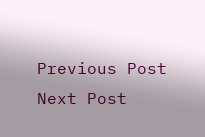Previous Post Next Post